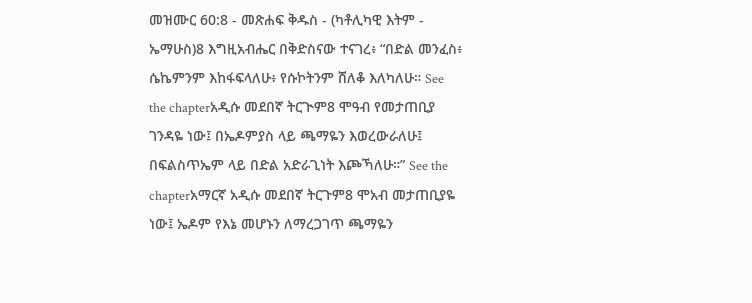መዝሙር 60:8 - መጽሐፍ ቅዱስ - (ካቶሊካዊ እትም - ኤማሁስ)8 እግዚአብሔር በቅድስናው ተናገረ፥ “በድል መንፈስ፥ ሴኬምንም እከፋፍላለሁ፥ የሱኮትንም ሸለቆ እለካለሁ። See the chapterአዲሱ መደበኛ ትርጒም8 ሞዓብ የመታጠቢያ ገንዳዬ ነው፤ በኤዶምያስ ላይ ጫማዬን እወረውራለሁ፤ በፍልስጥኤም ላይ በድል አድራጊነት እጮኻለሁ።” See the chapterአማርኛ አዲሱ መደበኛ ትርጉም8 ሞአብ መታጠቢያዬ ነው፤ ኤዶም የእኔ መሆኑን ለማረጋገጥ ጫማዬን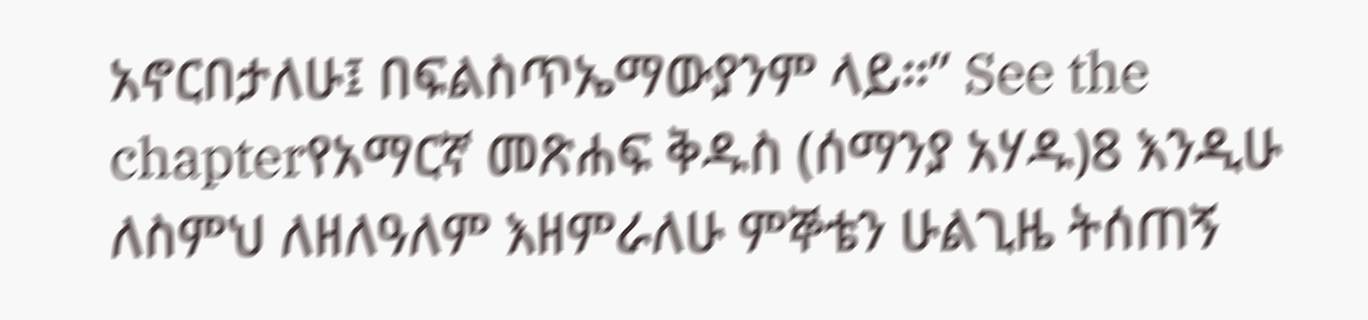አኖርበታለሁ፤ በፍልስጥኤማውያንም ላይ።” See the chapterየአማርኛ መጽሐፍ ቅዱስ (ሰማንያ አሃዱ)8 እንዲሁ ለስምህ ለዘለዓለም እዘምራለሁ ምኞቴን ሁልጊዜ ትሰጠኝ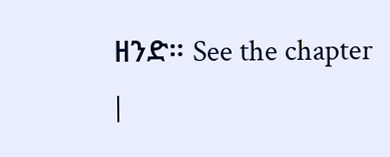ዘንድ። See the chapter |